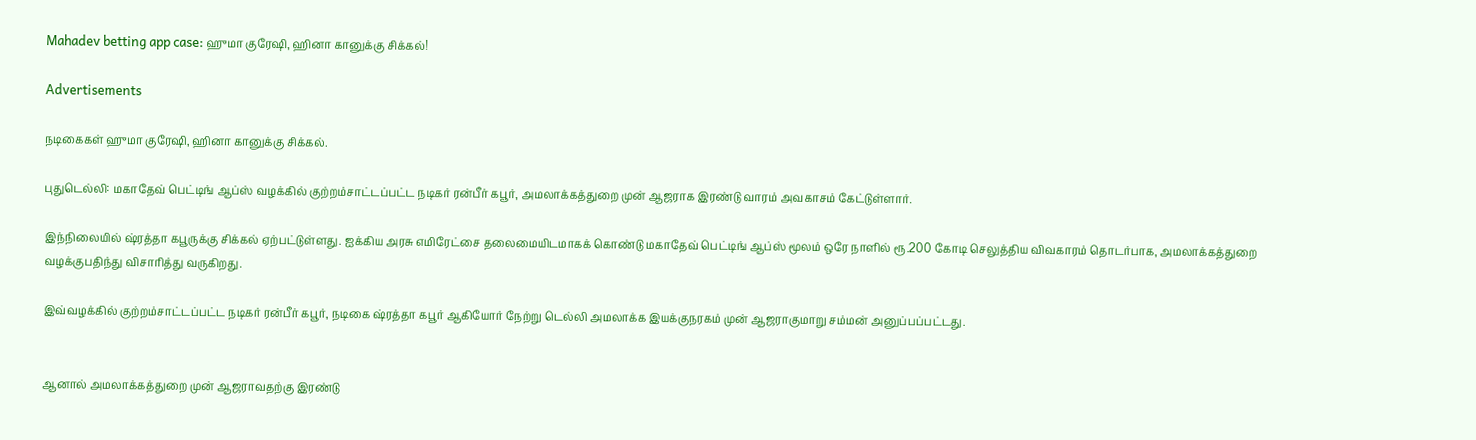Mahadev betting app case: ஹுமா குரேஷி, ஹினா கானுக்கு சிக்கல்!

Advertisements

நடிகைகள் ஹுமா குரேஷி, ஹினா கானுக்கு சிக்கல்.

புதுடெல்லி: மகாதேவ் பெட்டிங் ஆப்ஸ் வழக்கில் குற்றம்சாட்டப்பட்ட நடிகர் ரன்பீர் கபூர், அமலாக்கத்துறை முன் ஆஜராக இரண்டு வாரம் அவகாசம் கேட்டுள்ளார்.

இந்நிலையில் ஷ்ரத்தா கபூருக்கு சிக்கல் ஏற்பட்டுள்ளது. ஐக்கிய அரசு எமிரேட்சை தலைமையிடமாகக் கொண்டு மகாதேவ் பெட்டிங் ஆப்ஸ் மூலம் ஒரே நாளில் ரூ.200 கோடி செலுத்திய விவகாரம் தொடர்பாக, அமலாக்கத்துறை வழக்குபதிந்து விசாரித்து வருகிறது.

இவ்வழக்கில் குற்றம்சாட்டப்பட்ட நடிகர் ரன்பீர் கபூர், நடிகை ஷ்ரத்தா கபூர் ஆகியோர் நேற்று டெல்லி அமலாக்க இயக்குநரகம் முன் ஆஜராகுமாறு சம்மன் அனுப்பப்பட்டது.


ஆனால் அமலாக்கத்துறை முன் ஆஜராவதற்கு இரண்டு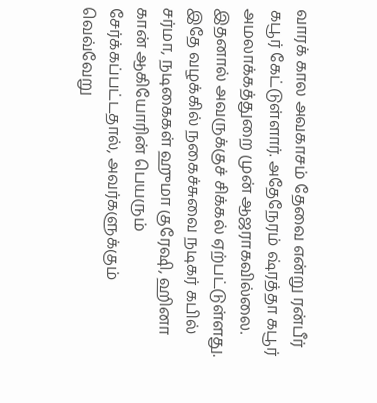வாரக் கால அவகாசம் தேவை என்று ரன்பீர் கபூர் கேட்டுள்ளார். அதேநேரம் ஷ்ரத்தா கபூர் அமலாக்கத்துறை முன் ஆஜராகவில்லை. இதனால் அவருக்குச் சிக்கல் ஏற்பட்டுள்ளது. இதே வழக்கில் நகைச்சுவை நடிகர் கபில் சர்மா, நடிகைகள் ஹுமா குரேஷி, ஹினா கான் ஆகியோரின் பெயரும் சேர்க்கப்பட்டதால், அவர்களுக்கும் வெவ்வேறு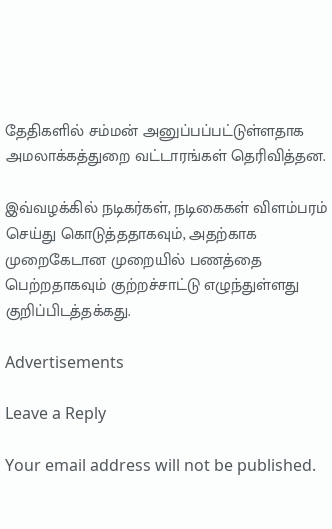தேதிகளில் சம்மன் அனுப்பப்பட்டுள்ளதாக அமலாக்கத்துறை வட்டாரங்கள் தெரிவித்தன.

இவ்வழக்கில் நடிகர்கள், நடிகைகள் விளம்பரம் செய்து கொடுத்ததாகவும், அதற்காக முறைகேடான முறையில் பணத்தை பெற்றதாகவும் குற்றச்சாட்டு எழுந்துள்ளது குறிப்பிடத்தக்கது.

Advertisements

Leave a Reply

Your email address will not be published.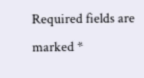Required fields are marked *